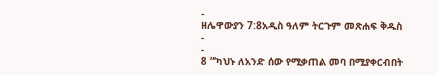-
ዘሌዋውያን 7:8አዲስ ዓለም ትርጉም መጽሐፍ ቅዱስ
-
-
8 “‘ካህኑ ለአንድ ሰው የሚቃጠል መባ በሚያቀርብበት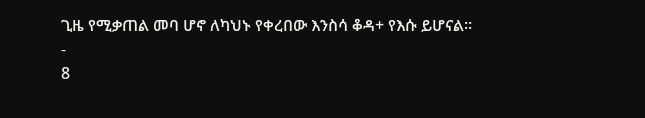ጊዜ የሚቃጠል መባ ሆኖ ለካህኑ የቀረበው እንስሳ ቆዳ+ የእሱ ይሆናል።
-
8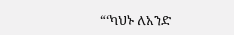“‘ካህኑ ለአንድ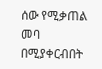ሰው የሚቃጠል መባ በሚያቀርብበት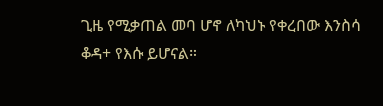ጊዜ የሚቃጠል መባ ሆኖ ለካህኑ የቀረበው እንስሳ ቆዳ+ የእሱ ይሆናል።